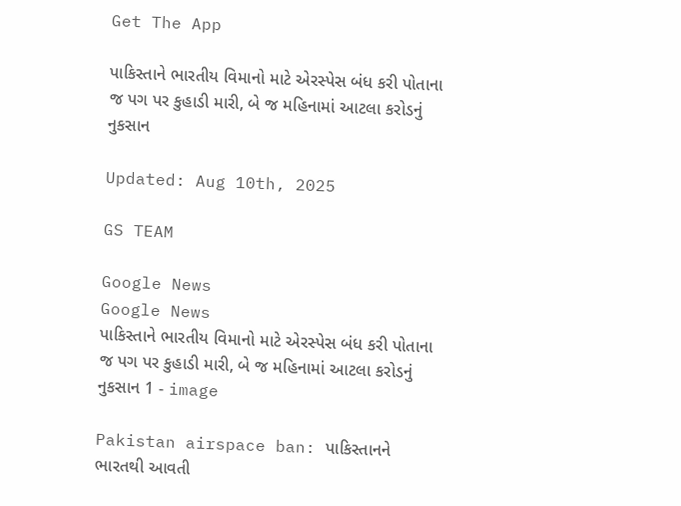Get The App

પાકિસ્તાને ભારતીય વિમાનો માટે એરસ્પેસ બંધ કરી પોતાના જ પગ પર કુહાડી મારી, બે જ મહિનામાં આટલા કરોડનું નુકસાન

Updated: Aug 10th, 2025

GS TEAM

Google News
Google News
પાકિસ્તાને ભારતીય વિમાનો માટે એરસ્પેસ બંધ કરી પોતાના જ પગ પર કુહાડી મારી, બે જ મહિનામાં આટલા કરોડનું નુકસાન 1 - image

Pakistan airspace ban: પાકિસ્તાનને ભારતથી આવતી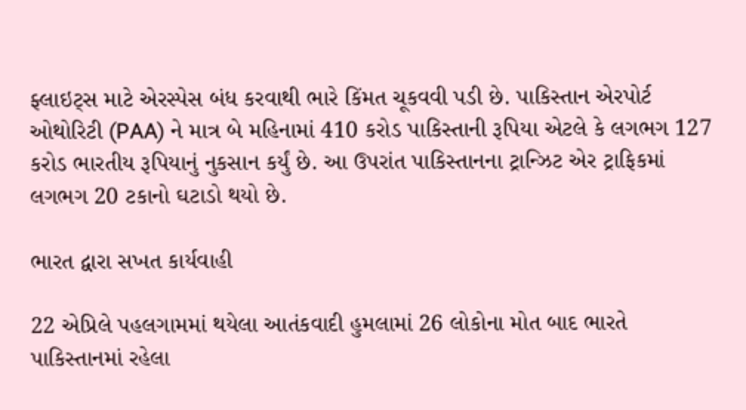ફ્લાઇટ્સ માટે એરસ્પેસ બંધ કરવાથી ભારે કિંમત ચૂકવવી પડી છે. પાકિસ્તાન એરપોર્ટ ઓથોરિટી (PAA) ને માત્ર બે મહિનામાં 410 કરોડ પાકિસ્તાની રૂપિયા એટલે કે લગભગ 127 કરોડ ભારતીય રૂપિયાનું નુકસાન કર્યું છે. આ ઉપરાંત પાકિસ્તાનના ટ્રાન્ઝિટ એર ટ્રાફિકમાં લગભગ 20 ટકાનો ઘટાડો થયો છે.

ભારત દ્વારા સખત કાર્યવાહી

22 એપ્રિલે પહલગામમાં થયેલા આતંકવાદી હુમલામાં 26 લોકોના મોત બાદ ભારતે પાકિસ્તાનમાં રહેલા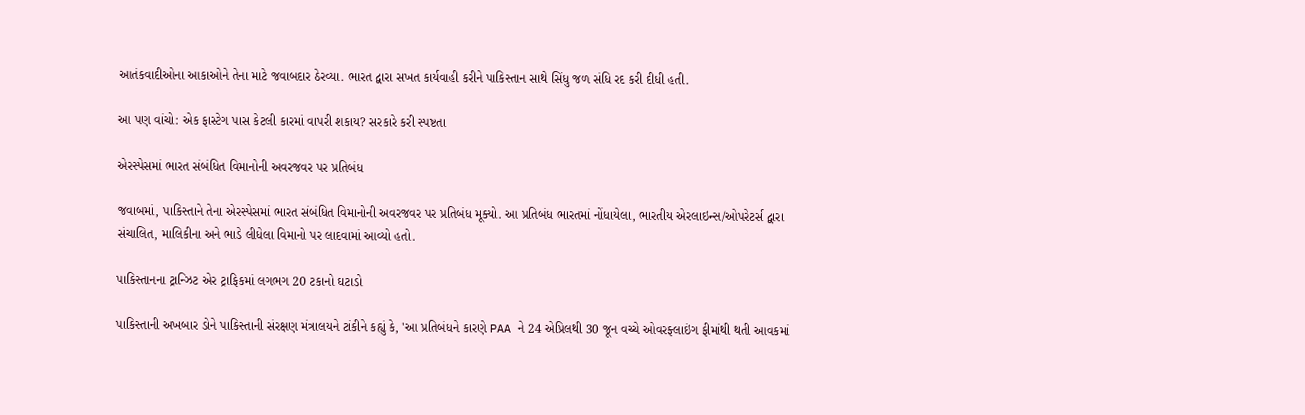આતંકવાદીઓના આકાઓને તેના માટે જવાબદાર ઠેરવ્યા. ભારત દ્વારા સખત કાર્યવાહી કરીને પાકિસ્તાન સાથે સિંધુ જળ સંધિ રદ કરી દીધી હતી.

આ પણ વાંચો: એક ફાસ્ટેગ પાસ કેટલી કારમાં વાપરી શકાય? સરકારે કરી સ્પષ્ટતા

એરસ્પેસમાં ભારત સંબંધિત વિમાનોની અવરજવર પર પ્રતિબંધ

જવાબમાં, પાકિસ્તાને તેના એરસ્પેસમાં ભારત સંબંધિત વિમાનોની અવરજવર પર પ્રતિબંધ મૂક્યો. આ પ્રતિબંધ ભારતમાં નોંધાયેલા, ભારતીય એરલાઇન્સ/ઓપરેટર્સ દ્વારા સંચાલિત, માલિકીના અને ભાડે લીધેલા વિમાનો પર લાદવામાં આવ્યો હતો.

પાકિસ્તાનના ટ્રાન્ઝિટ એર ટ્રાફિકમાં લગભગ 20 ટકાનો ઘટાડો

પાકિસ્તાની અખબાર ડોને પાકિસ્તાની સંરક્ષણ મંત્રાલયને ટાંકીને કહ્યું કે, 'આ પ્રતિબંધને કારણે PAA ને 24 એપ્રિલથી 30 જૂન વચ્ચે ઓવરફ્લાઇંગ ફીમાંથી થતી આવકમાં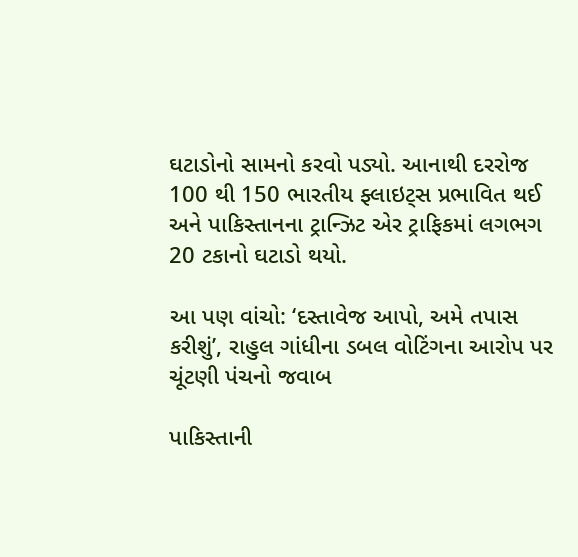ઘટાડોનો સામનો કરવો પડ્યો. આનાથી દરરોજ 100 થી 150 ભારતીય ફ્લાઇટ્સ પ્રભાવિત થઈ અને પાકિસ્તાનના ટ્રાન્ઝિટ એર ટ્રાફિકમાં લગભગ 20 ટકાનો ઘટાડો થયો.

આ પણ વાંચો: ‘દસ્તાવેજ આપો, અમે તપાસ કરીશું’, રાહુલ ગાંધીના ડબલ વોટિંગના આરોપ પર ચૂંટણી પંચનો જવાબ

પાકિસ્તાની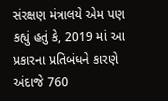સંરક્ષણ મંત્રાલયે એમ પણ કહ્યું હતું કે, 2019 માં આ પ્રકારના પ્રતિબંધને કારણે અંદાજે 760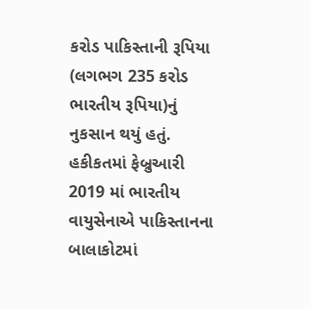કરોડ પાકિસ્તાની રૂપિયા (લગભગ 235 કરોડ ભારતીય રૂપિયા)નું નુકસાન થયું હતું. હકીકતમાં ફેબ્રુઆરી 2019 માં ભારતીય વાયુસેનાએ પાકિસ્તાનના બાલાકોટમાં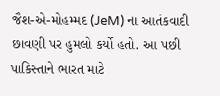જૈશ-એ-મોહમ્મદ (JeM) ના આતંકવાદી છાવણી પર હુમલો કર્યો હતો. આ પછી પાકિસ્તાને ભારત માટે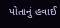પોતાનું હવાઈ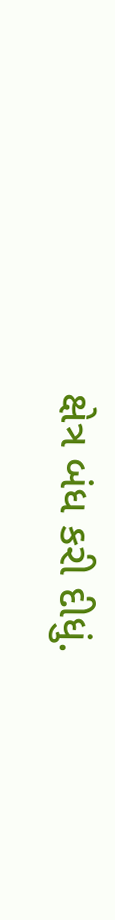ક્ષેત્ર બંધ કરી દીધું.